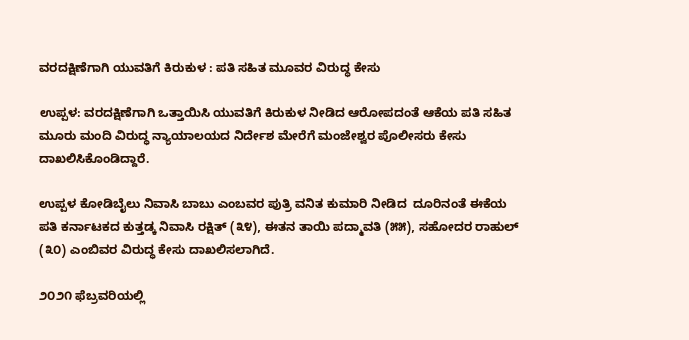ವರದಕ್ಷಿಣೆಗಾಗಿ ಯುವತಿಗೆ ಕಿರುಕುಳ : ಪತಿ ಸಹಿತ ಮೂವರ ವಿರುದ್ಧ ಕೇಸು

ಉಪ್ಪಳ: ವರದಕ್ಷಿಣೆಗಾಗಿ ಒತ್ತಾಯಿಸಿ ಯುವತಿಗೆ ಕಿರುಕುಳ ನೀಡಿದ ಆರೋಪದಂತೆ ಆಕೆಯ ಪತಿ ಸಹಿತ ಮೂರು ಮಂದಿ ವಿರುದ್ಧ ನ್ಯಾಯಾಲಯದ ನಿರ್ದೇಶ ಮೇರೆಗೆ ಮಂಜೇಶ್ವರ ಪೊಲೀಸರು ಕೇಸು ದಾಖಲಿಸಿಕೊಂಡಿದ್ದಾರೆ.

ಉಪ್ಪಳ ಕೋಡಿಬೈಲು ನಿವಾಸಿ ಬಾಬು ಎಂಬವರ ಪುತ್ರಿ ವನಿತ ಕುಮಾರಿ ನೀಡಿದ  ದೂರಿನಂತೆ ಈಕೆಯ ಪತಿ ಕರ್ನಾಟಕದ ಕುತ್ತಡ್ಕ ನಿವಾಸಿ ರಕ್ಷಿತ್ (೩೪), ಈತನ ತಾಯಿ ಪದ್ಮಾವತಿ (೫೫), ಸಹೋದರ ರಾಹುಲ್ (೩೦) ಎಂಬಿವರ ವಿರುದ್ಧ ಕೇಸು ದಾಖಲಿಸಲಾಗಿದೆ.

೨೦೨೧ ಫೆಬ್ರವರಿಯಲ್ಲಿ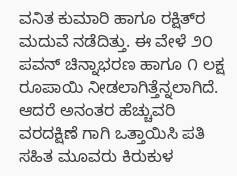ವನಿತ ಕುಮಾರಿ ಹಾಗೂ ರಕ್ಷಿತ್‌ರ ಮದುವೆ ನಡೆದಿತ್ತು. ಈ ವೇಳೆ ೨೦ ಪವನ್ ಚಿನ್ನಾಭರಣ ಹಾಗೂ ೧ ಲಕ್ಷ ರೂಪಾಯಿ ನೀಡಲಾಗಿತ್ತೆನ್ನಲಾಗಿದೆ. ಆದರೆ ಅನಂತರ ಹೆಚ್ಚುವರಿ ವರದಕ್ಷಿಣೆ ಗಾಗಿ ಒತ್ತಾಯಿಸಿ ಪತಿ ಸಹಿತ ಮೂವರು ಕಿರುಕುಳ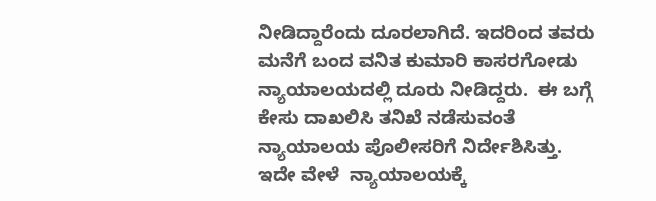ನೀಡಿದ್ದಾರೆಂದು ದೂರಲಾಗಿದೆ. ಇದರಿಂದ ತವರು ಮನೆಗೆ ಬಂದ ವನಿತ ಕುಮಾರಿ ಕಾಸರಗೋಡು ನ್ಯಾಯಾಲಯದಲ್ಲಿ ದೂರು ನೀಡಿದ್ದರು.  ಈ ಬಗ್ಗೆ  ಕೇಸು ದಾಖಲಿಸಿ ತನಿಖೆ ನಡೆಸುವಂತೆ ನ್ಯಾಯಾಲಯ ಪೊಲೀಸರಿಗೆ ನಿರ್ದೇಶಿಸಿತ್ತು. ಇದೇ ವೇಳೆ  ನ್ಯಾಯಾಲಯಕ್ಕೆ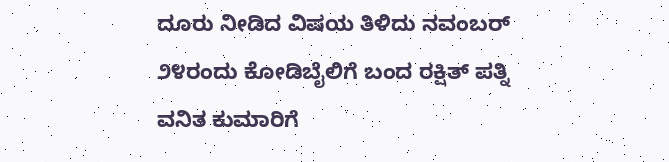ದೂರು ನೀಡಿದ ವಿಷಯ ತಿಳಿದು ನವಂಬರ್ ೨೪ರಂದು ಕೋಡಿಬೈಲಿಗೆ ಬಂದ ರಕ್ಷಿತ್ ಪತ್ನಿ ವನಿತ ಕುಮಾರಿಗೆ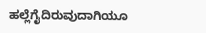ಹಲ್ಲೆಗೈದಿರುವುದಾಗಿಯೂ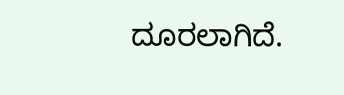ದೂರಲಾಗಿದೆ.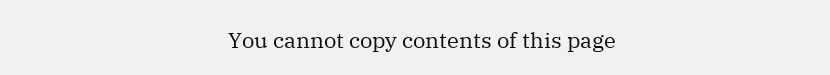You cannot copy contents of this page